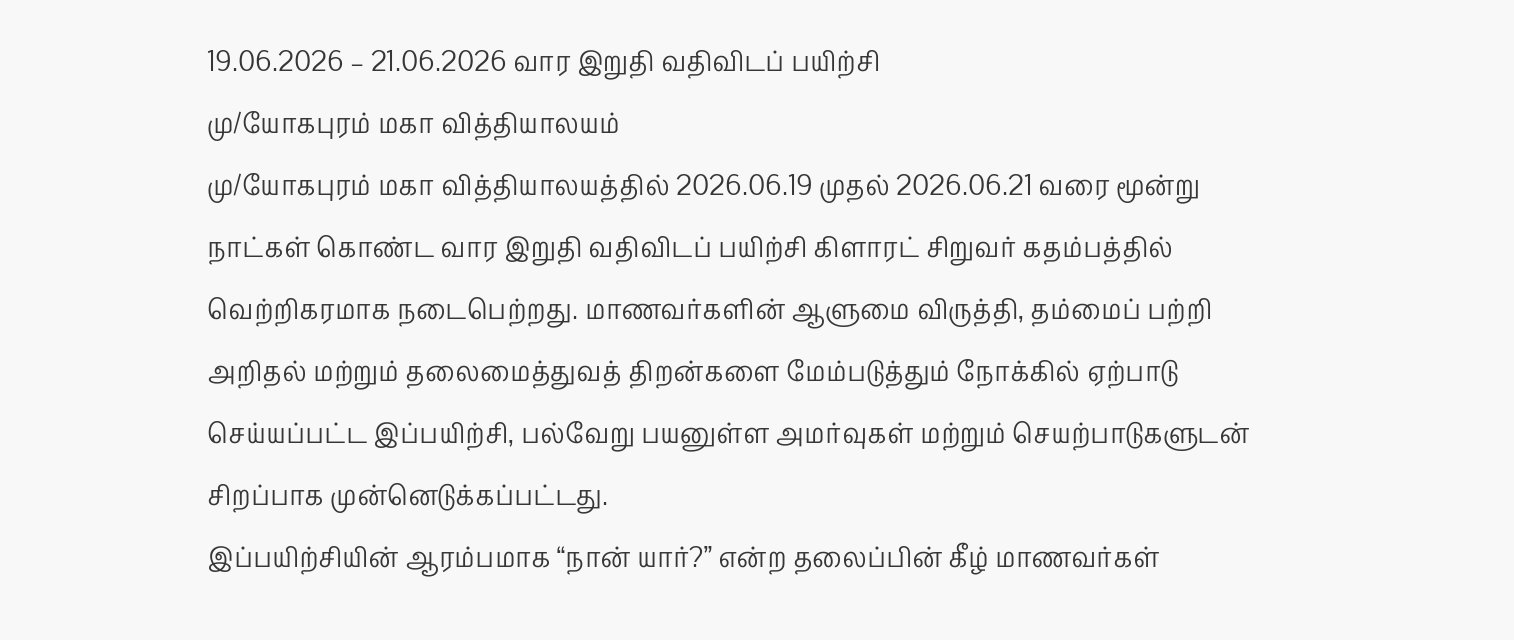19.06.2026 – 21.06.2026 வார இறுதி வதிவிடப் பயிற்சி
மு/யோகபுரம் மகா வித்தியாலயம்
மு/யோகபுரம் மகா வித்தியாலயத்தில் 2026.06.19 முதல் 2026.06.21 வரை மூன்று நாட்கள் கொண்ட வார இறுதி வதிவிடப் பயிற்சி கிளாரட் சிறுவர் கதம்பத்தில் வெற்றிகரமாக நடைபெற்றது. மாணவர்களின் ஆளுமை விருத்தி, தம்மைப் பற்றி அறிதல் மற்றும் தலைமைத்துவத் திறன்களை மேம்படுத்தும் நோக்கில் ஏற்பாடு செய்யப்பட்ட இப்பயிற்சி, பல்வேறு பயனுள்ள அமர்வுகள் மற்றும் செயற்பாடுகளுடன் சிறப்பாக முன்னெடுக்கப்பட்டது.
இப்பயிற்சியின் ஆரம்பமாக “நான் யார்?” என்ற தலைப்பின் கீழ் மாணவர்கள்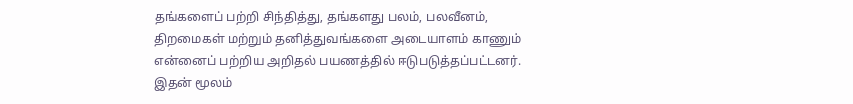தங்களைப் பற்றி சிந்தித்து, தங்களது பலம், பலவீனம், திறமைகள் மற்றும் தனித்துவங்களை அடையாளம் காணும் என்னைப் பற்றிய அறிதல் பயணத்தில் ஈடுபடுத்தப்பட்டனர். இதன் மூலம்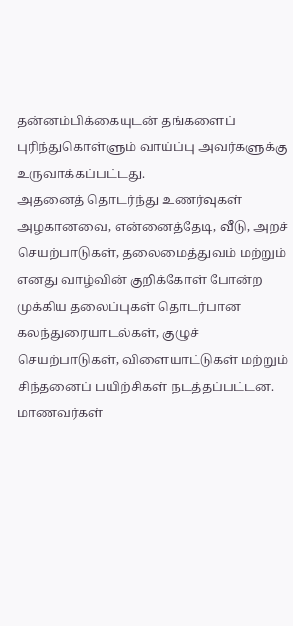தன்னம்பிக்கையுடன் தங்களைப் புரிந்துகொள்ளும் வாய்ப்பு அவர்களுக்கு உருவாக்கப்பட்டது.
அதனைத் தொடர்ந்து உணர்வுகள் அழகானவை, என்னைத்தேடி, வீடு, அறச் செயற்பாடுகள், தலைமைத்துவம் மற்றும் எனது வாழ்வின் குறிக்கோள் போன்ற முக்கிய தலைப்புகள் தொடர்பான கலந்துரையாடல்கள், குழுச் செயற்பாடுகள், விளையாட்டுகள் மற்றும் சிந்தனைப் பயிற்சிகள் நடத்தப்பட்டன. மாணவர்கள்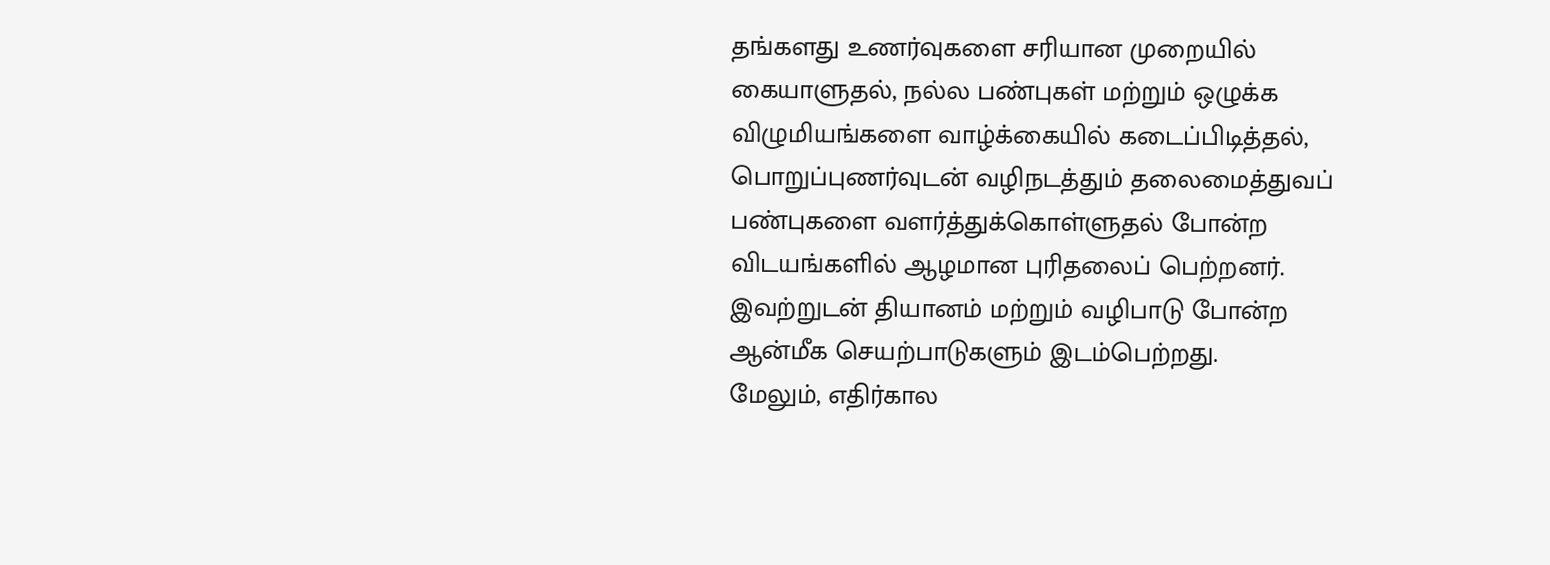தங்களது உணர்வுகளை சரியான முறையில் கையாளுதல், நல்ல பண்புகள் மற்றும் ஒழுக்க விழுமியங்களை வாழ்க்கையில் கடைப்பிடித்தல், பொறுப்புணர்வுடன் வழிநடத்தும் தலைமைத்துவப் பண்புகளை வளர்த்துக்கொள்ளுதல் போன்ற விடயங்களில் ஆழமான புரிதலைப் பெற்றனர். இவற்றுடன் தியானம் மற்றும் வழிபாடு போன்ற ஆன்மீக செயற்பாடுகளும் இடம்பெற்றது.
மேலும், எதிர்கால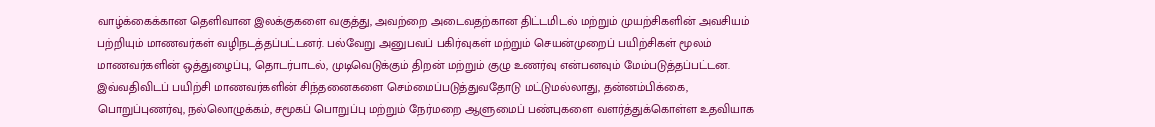வாழ்க்கைக்கான தெளிவான இலக்குகளை வகுத்து, அவற்றை அடைவதற்கான திட்டமிடல் மற்றும் முயற்சிகளின் அவசியம் பற்றியும் மாணவர்கள் வழிநடத்தப்பட்டனர். பல்வேறு அனுபவப் பகிர்வுகள் மற்றும் செயன்முறைப் பயிற்சிகள் மூலம் மாணவர்களின் ஒத்துழைப்பு, தொடர்பாடல், முடிவெடுக்கும் திறன் மற்றும் குழு உணர்வு என்பனவும் மேம்படுத்தப்பட்டன.
இவ்வதிவிடப் பயிற்சி மாணவர்களின் சிந்தனைகளை செம்மைப்படுத்துவதோடு மட்டுமல்லாது, தன்னம்பிக்கை, பொறுப்புணர்வு, நல்லொழுக்கம், சமூகப் பொறுப்பு மற்றும் நேர்மறை ஆளுமைப் பண்புகளை வளர்த்துக்கொள்ள உதவியாக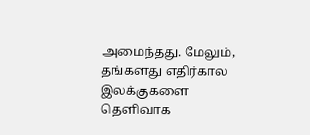அமைந்தது. மேலும், தங்களது எதிர்கால இலக்குகளை தெளிவாக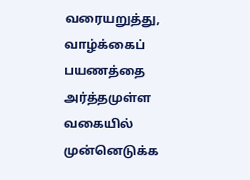வரையறுத்து, வாழ்க்கைப் பயணத்தை அர்த்தமுள்ள வகையில் முன்னெடுக்க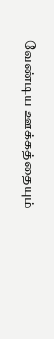வேண்டிய ஊக்கத்தையும்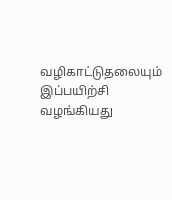வழிகாட்டுதலையும் இப்பயிற்சி வழங்கியது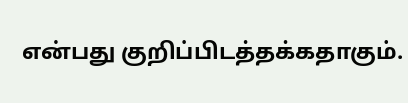என்பது குறிப்பிடத்தக்கதாகும்.